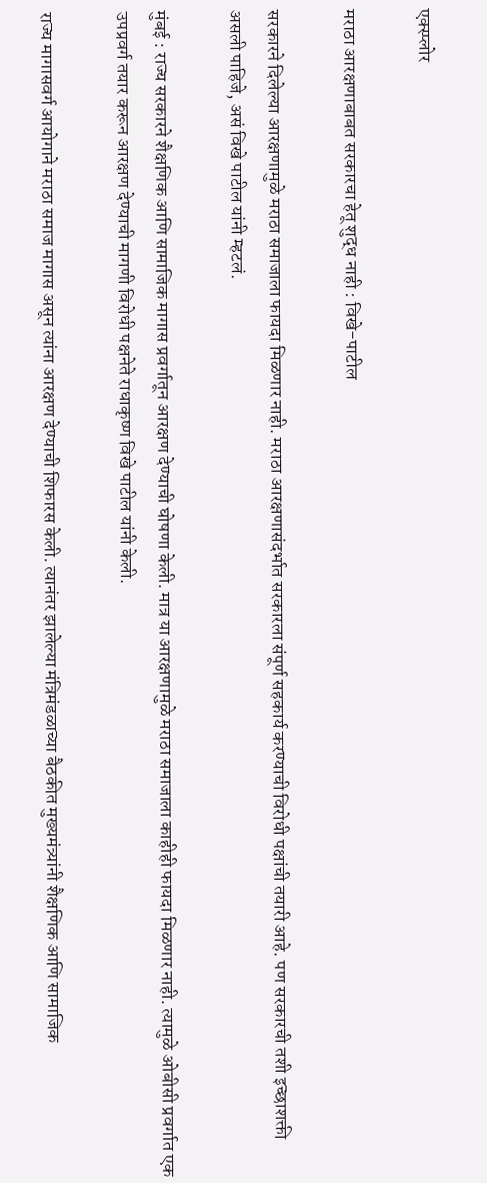एक्स्प्लोर

मराठा आरक्षणाबाबत सरकारचा हेतू शुद्ध नाही : विखे-पाटील

सरकारने दिलेल्या आरक्षणामुळे मराठा समाजाला फायदा मिळणार नाही. मराठा आरक्षणासंदर्भात सरकारला संपूर्ण सहकार्य करण्याची विरोधी पक्षांची तयारी आहे. पण सरकारची तशी इच्छाशक्ती असली पाहिजे, असं विखे पाटील यांनी म्हटलं.

मुंबई : राज्य सरकारने शैक्षणिक आणि सामाजिक मागास प्रवर्गातून आरक्षण देण्याची घोषणा केली. मात्र या आरक्षणामुळे मराठा समाजाला काहीही फायदा मिळणार नाही. त्यामुळे ओबीसी प्रवर्गात एक उपप्रवर्ग तयार करून आरक्षण देण्याची मागणी विरोधी पक्षनेते राधाकृष्ण विखे पाटील यांनी केली.

राज्य मागासवर्ग आयोगाने मराठा समाज मागास असून त्यांना आरक्षण देण्याची शिफारस केली. त्यानंतर झालेल्या मंत्रिमंडळाच्या बैठकीत मुख्यमंत्र्यांनी शैक्षणिक आणि सामाजिक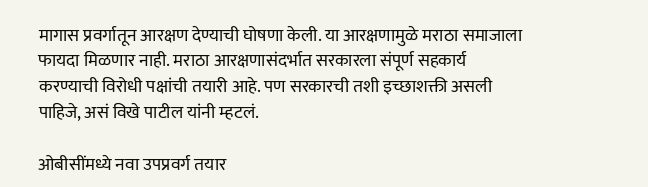मागास प्रवर्गातून आरक्षण देण्याची घोषणा केली. या आरक्षणामुळे मराठा समाजाला फायदा मिळणार नाही. मराठा आरक्षणासंदर्भात सरकारला संपूर्ण सहकार्य करण्याची विरोधी पक्षांची तयारी आहे. पण सरकारची तशी इच्छाशक्ती असली पाहिजे, असं विखे पाटील यांनी म्हटलं.

ओबीसींमध्ये नवा उपप्रवर्ग तयार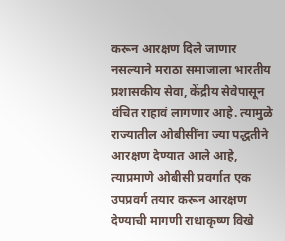करून आरक्षण दिले जाणार नसल्याने मराठा समाजाला भारतीय प्रशासकीय सेवा, केंद्रीय सेवेपासून वंचित राहावं लागणार आहे. त्यामुळे राज्यातील ओबीसींना ज्या पद्धतीने आरक्षण देण्यात आले आहे, त्याप्रमाणे ओबीसी प्रवर्गात एक उपप्रवर्ग तयार करून आरक्षण देण्याची मागणी राधाकृष्ण विखे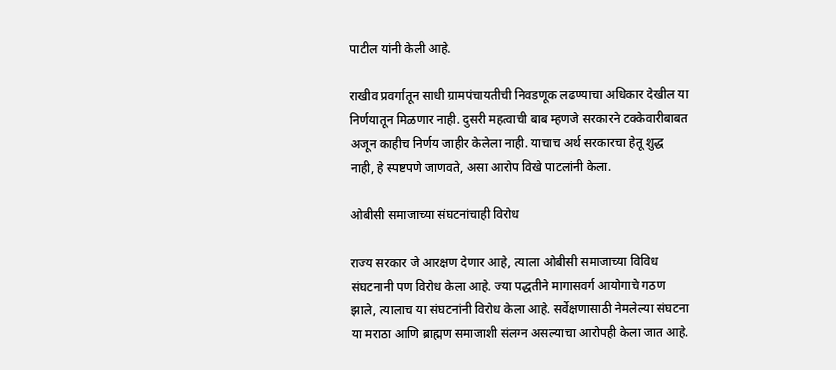पाटील यांनी केली आहे.

राखीव प्रवर्गातून साधी ग्रामपंचायतीची निवडणूक लढण्याचा अधिकार देखील या निर्णयातून मिळणार नाही. दुसरी महत्वाची बाब म्हणजे सरकारने टक्केवारीबाबत अजून काहीच निर्णय जाहीर केलेला नाही. याचाच अर्थ सरकारचा हेतू शुद्ध नाही, हे स्पष्टपणे जाणवते, असा आरोप विखे पाटलांनी केला.

ओबीसी समाजाच्या संघटनांचाही विरोध

राज्य सरकार जे आरक्षण देणार आहे, त्याला ओबीसी समाजाच्या विविध संघटनानी पण विरोध केला आहे. ज्या पद्धतीने मागासवर्ग आयोगाचे गठण झाले, त्यालाच या संघटनांनी विरोध केला आहे. सर्वेक्षणासाठी नेमलेल्या संघटना या मराठा आणि ब्राह्मण समाजाशी संलग्न असल्याचा आरोपही केला जात आहे.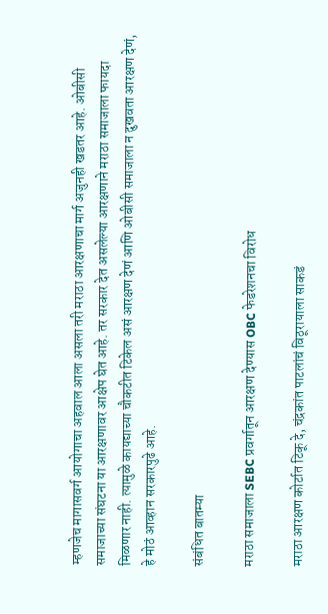म्हणजेच मागासवर्ग आयोगाचा अहवाल आला असला तरी मराठा आरक्षणाचा मार्ग अजुनही खडतर आहे. ओबीसी समाजाच्या संघटना या आरक्षणावर आक्षेप घेत आहे. तर सरकार देत असलेल्या आरक्षणाने मराठा समाजाला फायदा मिळणार नाही. त्यामुळे कायद्याच्या चौकटीत टिकेल असं आरक्षण देणं आणि ओबीसी समाजाला न दुखवता आरक्षण देणं, हे मोठं आव्हान सरकारपुढे आहे.

संबंधित बातम्या

मराठा समाजाला SEBC प्रवर्गातून आरक्षण देण्यास OBC फेडरेशनचा विरोध

मराठा आरक्षण कोर्टात टिकू दे, चंद्रकांत पाटलांचं विठूरायाला साकडं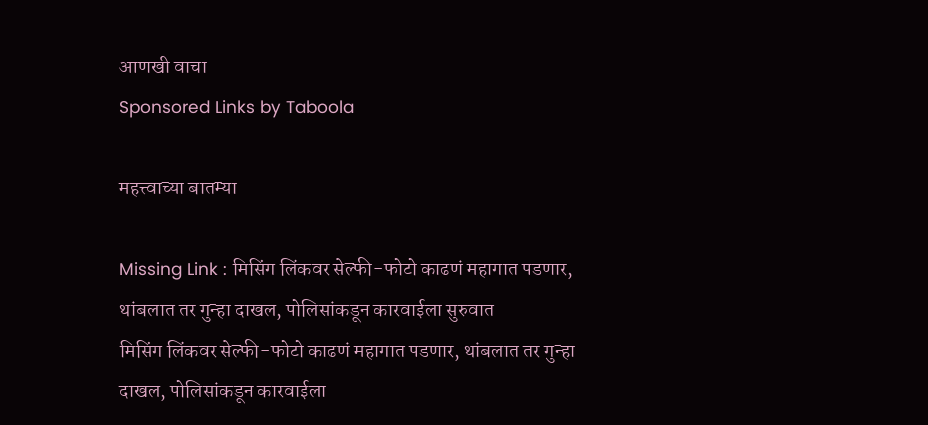आणखी वाचा
Sponsored Links by Taboola

महत्त्वाच्या बातम्या

Missing Link : मिसिंग लिंकवर सेल्फी-फोटो काढणं महागात पडणार, थांबलात तर गुन्हा दाखल, पोलिसांकडून कारवाईला सुरुवात
मिसिंग लिंकवर सेल्फी-फोटो काढणं महागात पडणार, थांबलात तर गुन्हा दाखल, पोलिसांकडून कारवाईला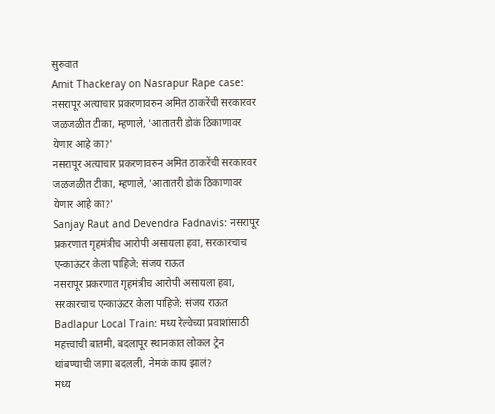सुरुवात
Amit Thackeray on Nasrapur Rape case: नसरापूर अत्याचार प्रकरणावरुन अमित ठाकरेंची सरकारवर जळजळीत टीका, म्हणाले, 'आतातरी डोकं ठिकाणावर येणार आहे का?'
नसरापूर अत्याचार प्रकरणावरुन अमित ठाकरेंची सरकारवर जळजळीत टीका, म्हणाले, 'आतातरी डोकं ठिकाणावर येणार आहे का?'
Sanjay Raut and Devendra Fadnavis: नसरापूर प्रकरणात गृहमंत्रीच आरोपी असायला हवा, सरकारचाच एन्काऊंटर केला पाहिजे: संजय राऊत
नसरापूर प्रकरणात गृहमंत्रीच आरोपी असायला हवा, सरकारचाच एन्काऊंटर केला पाहिजे: संजय राऊत
Badlapur Local Train: मध्य रेल्वेच्या प्रवाशांसाठी महत्त्वाची बातमी, बदलापूर स्थानकात लोकल ट्रेन थांबण्याची जागा बदलली, नेमकं काय झालं?
मध्य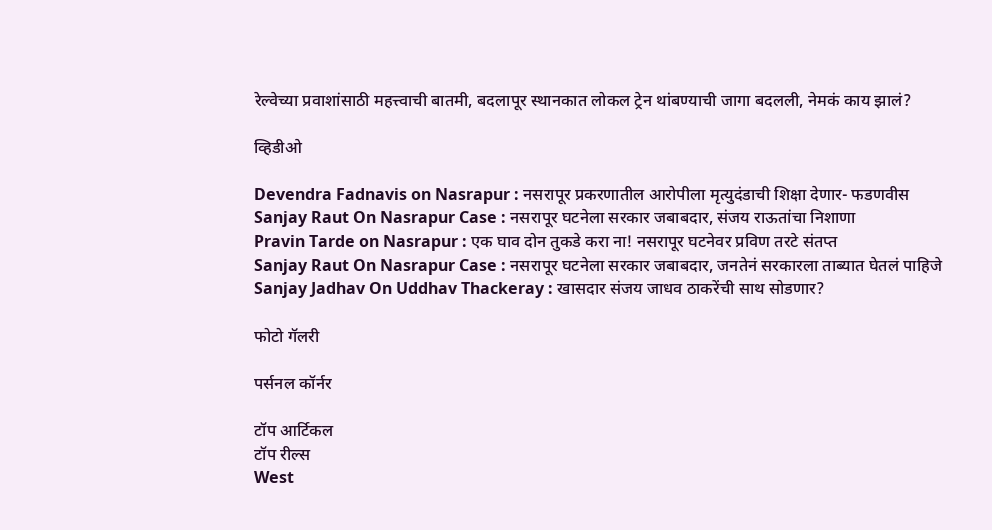रेल्वेच्या प्रवाशांसाठी महत्त्वाची बातमी, बदलापूर स्थानकात लोकल ट्रेन थांबण्याची जागा बदलली, नेमकं काय झालं?

व्हिडीओ

Devendra Fadnavis on Nasrapur : नसरापूर प्रकरणातील आरोपीला मृत्युदंडाची शिक्षा देणार- फडणवीस
Sanjay Raut On Nasrapur Case : नसरापूर घटनेला सरकार जबाबदार, संजय राऊतांचा निशाणा
Pravin Tarde on Nasrapur : एक घाव दोन तुकडे करा ना! नसरापूर घटनेवर प्रविण तरटे संतप्त
Sanjay Raut On Nasrapur Case : नसरापूर घटनेला सरकार जबाबदार, जनतेनं सरकारला ताब्यात घेतलं पाहिजे
Sanjay Jadhav On Uddhav Thackeray : खासदार संजय जाधव ठाकरेंची साथ सोडणार?

फोटो गॅलरी

पर्सनल कॉर्नर

टॉप आर्टिकल
टॉप रील्स
West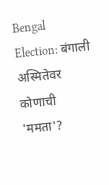Bengal Election: बंगाली अस्मितेवर कोणाची 'ममता'?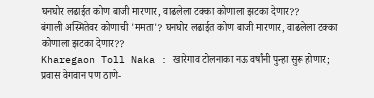घनघोर लढाईत कोण बाजी मारणार, वाढलेला टक्का कोणाला झटका देणार??
बंगाली अस्मितेवर कोणाची 'ममता'? घनघोर लढाईत कोण बाजी मारणार, वाढलेला टक्का कोणाला झटका देणार??
Kharegaon Toll Naka : खारेगाव टोलनाका नऊ वर्षांनी पुन्हा सुरू होणार; प्रवास वेगवान पण ठाणे-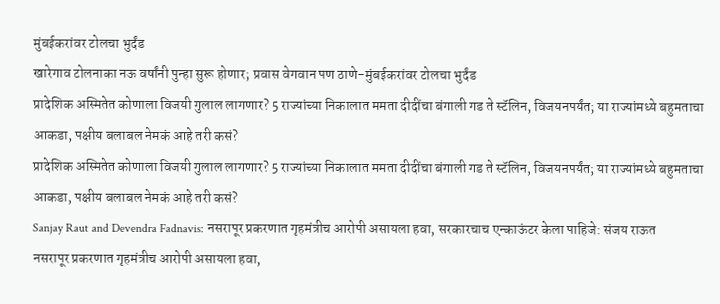मुंबईकरांवर टोलचा भुर्दंड
खारेगाव टोलनाका नऊ वर्षांनी पुन्हा सुरू होणार; प्रवास वेगवान पण ठाणे-मुंबईकरांवर टोलचा भुर्दंड
प्रादेशिक अस्मितेत कोणाला विजयी गुलाल लागणार? 5 राज्यांच्या निकालात ममता दीदींचा बंगाली गड ते स्टॅलिन, विजयनपर्यंत; या राज्यांमध्ये बहुमताचा आकडा, पक्षीय बलाबल नेमकं आहे तरी कसं?
प्रादेशिक अस्मितेत कोणाला विजयी गुलाल लागणार? 5 राज्यांच्या निकालात ममता दीदींचा बंगाली गड ते स्टॅलिन, विजयनपर्यंत; या राज्यांमध्ये बहुमताचा आकडा, पक्षीय बलाबल नेमकं आहे तरी कसं?
Sanjay Raut and Devendra Fadnavis: नसरापूर प्रकरणात गृहमंत्रीच आरोपी असायला हवा, सरकारचाच एन्काऊंटर केला पाहिजे: संजय राऊत
नसरापूर प्रकरणात गृहमंत्रीच आरोपी असायला हवा,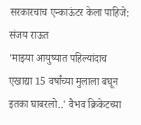सरकारचाच एन्काऊंटर केला पाहिजे: संजय राऊत
'माझ्या आयुष्यात पहिल्यांदाच एखाद्या 15 वर्षांच्या मुलाला बघून इतका घाबरलो..' वैभव क्रिकेटच्या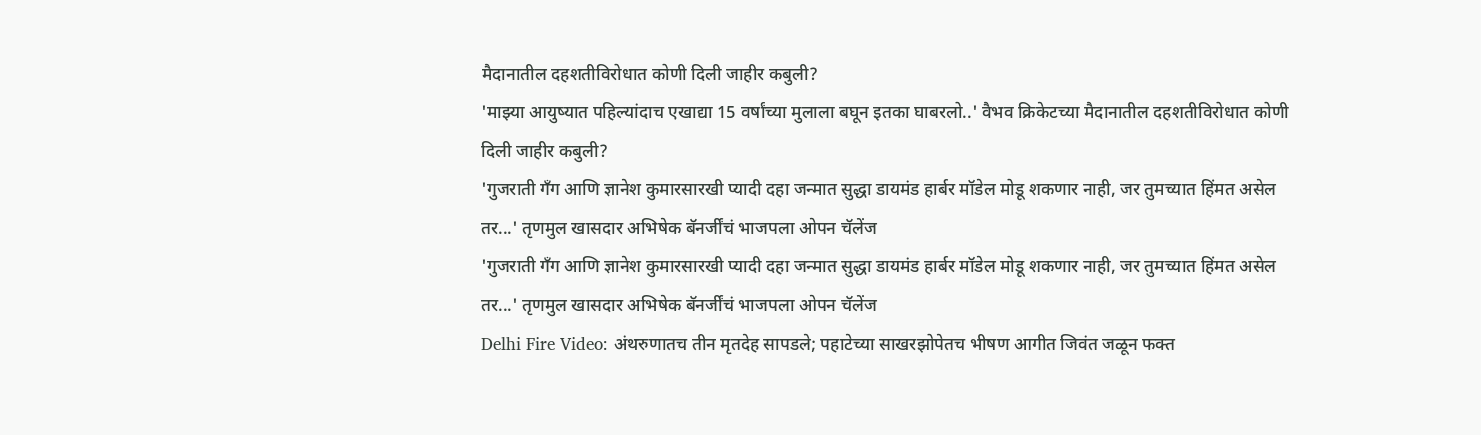मैदानातील दहशतीविरोधात कोणी दिली जाहीर कबुली?
'माझ्या आयुष्यात पहिल्यांदाच एखाद्या 15 वर्षांच्या मुलाला बघून इतका घाबरलो..' वैभव क्रिकेटच्या मैदानातील दहशतीविरोधात कोणी दिली जाहीर कबुली?
'गुजराती गँग आणि ज्ञानेश कुमारसारखी प्यादी दहा जन्मात सुद्धा डायमंड हार्बर मॉडेल मोडू शकणार नाही, जर तुमच्यात हिंमत असेल तर...' तृणमुल खासदार अभिषेक बॅनर्जींचं भाजपला ओपन चॅलेंज
'गुजराती गँग आणि ज्ञानेश कुमारसारखी प्यादी दहा जन्मात सुद्धा डायमंड हार्बर मॉडेल मोडू शकणार नाही, जर तुमच्यात हिंमत असेल तर...' तृणमुल खासदार अभिषेक बॅनर्जींचं भाजपला ओपन चॅलेंज
Delhi Fire Video: अंथरुणातच तीन मृतदेह सापडले; पहाटेच्या साखरझोपेतच भीषण आगीत जिवंत जळून फक्त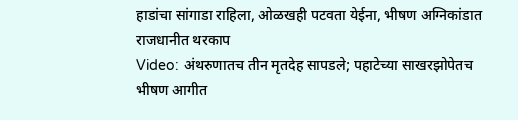हाडांचा सांगाडा राहिला, ओळखही पटवता येईना, भीषण अग्निकांडात राजधानीत थरकाप
Video: अंथरुणातच तीन मृतदेह सापडले; पहाटेच्या साखरझोपेतच भीषण आगीत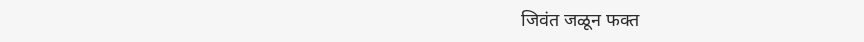जिवंत जळून फक्त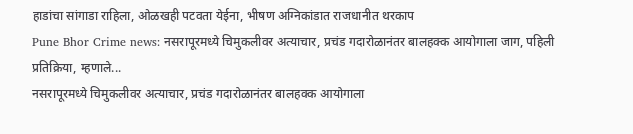हाडांचा सांगाडा राहिला, ओळखही पटवता येईना, भीषण अग्निकांडात राजधानीत थरकाप
Pune Bhor Crime news: नसरापूरमध्ये चिमुकलीवर अत्याचार, प्रचंड गदारोळानंतर बालहक्क आयोगाला जाग, पहिली प्रतिक्रिया, म्हणाले...
नसरापूरमध्ये चिमुकलीवर अत्याचार, प्रचंड गदारोळानंतर बालहक्क आयोगाला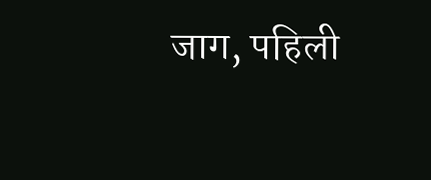जाग, पहिली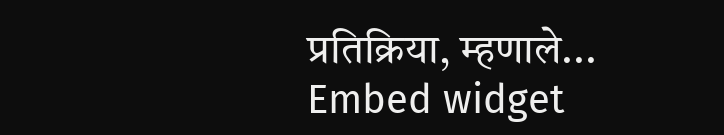प्रतिक्रिया, म्हणाले...
Embed widget